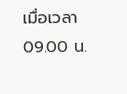เมื่อเวลา 09.00 น.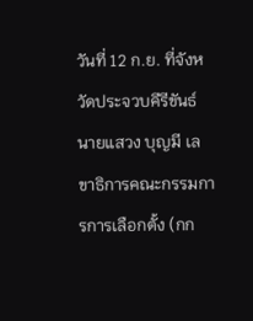วันที่ 12 ก.ย. ที่จังหวัดประจวบคีรีขันธ์ นายแสวง บุญมี เลขาธิการคณะกรรมการการเลือกตั้ง (กก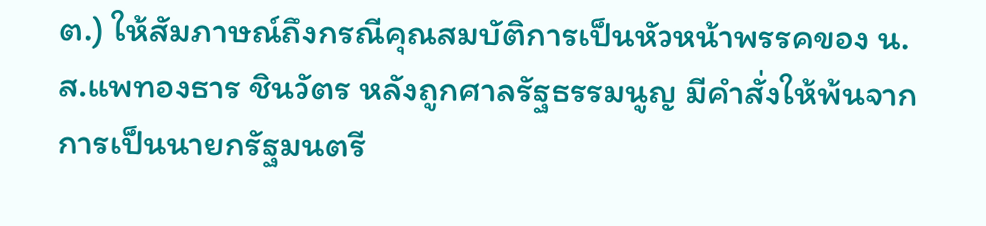ต.) ให้สัมภาษณ์ถึงกรณีคุณสมบัติการเป็นหัวหน้าพรรคของ น.ส.แพทองธาร ชินวัตร หลังถูกศาลรัฐธรรมนูญ มีคำสั่งให้พ้นจากการเป็นนายกรัฐมนตรี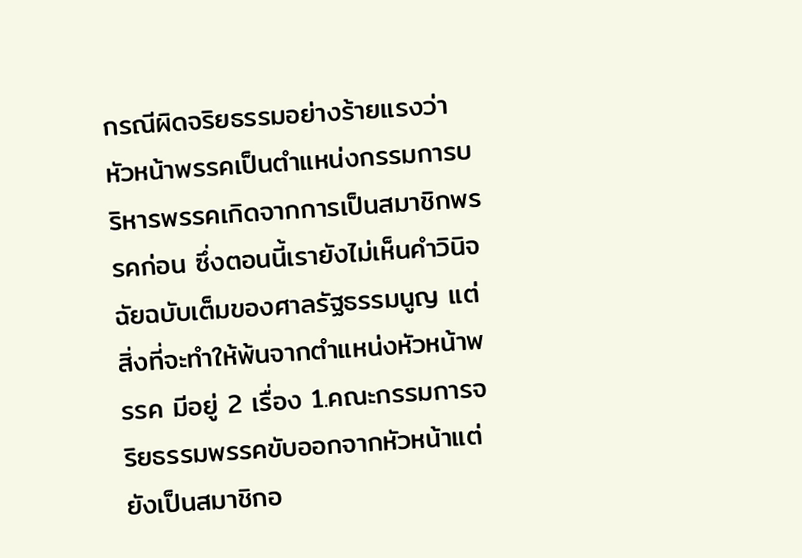กรณีผิดจริยธรรมอย่างร้ายแรงว่า หัวหน้าพรรคเป็นตำแหน่งกรรมการบริหารพรรคเกิดจากการเป็นสมาชิกพรรคก่อน ซึ่งตอนนี้เรายังไม่เห็นคำวินิจฉัยฉบับเต็มของศาลรัฐธรรมนูญ แต่สิ่งที่จะทำให้พ้นจากตำแหน่งหัวหน้าพรรค มีอยู่ 2 เรื่อง 1.คณะกรรมการจริยธรรมพรรคขับออกจากหัวหน้าแต่ยังเป็นสมาชิกอ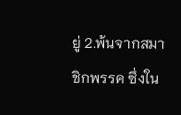ยู่ 2.พ้นจากสมาชิกพรรค ซึ่งใน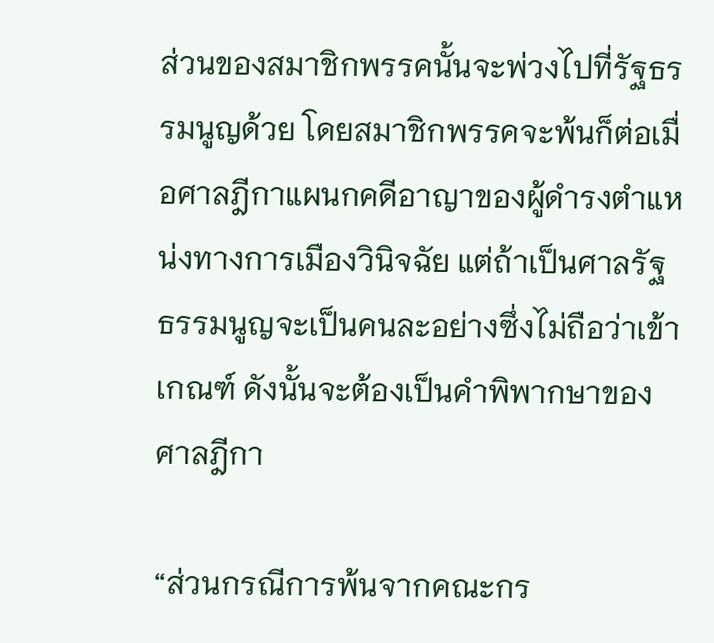ส่วนของสมาชิกพรรคนั้นจะพ่วงไปที่รัฐธรรมนูญด้วย โดยสมาชิกพรรคจะพ้นก็ต่อเมื่อศาลฎีกาแผนกคดีอาญาของผู้ดำรงตำแหน่งทางการเมืองวินิจฉัย แต่ถ้าเป็นศาลรัฐธรรมนูญจะเป็นคนละอย่างซึ่งไม่ถือว่าเข้าเกณฑ์ ดังนั้นจะต้องเป็นคำพิพากษาของศาลฎีกา

“ส่วนกรณีการพ้นจากคณะกร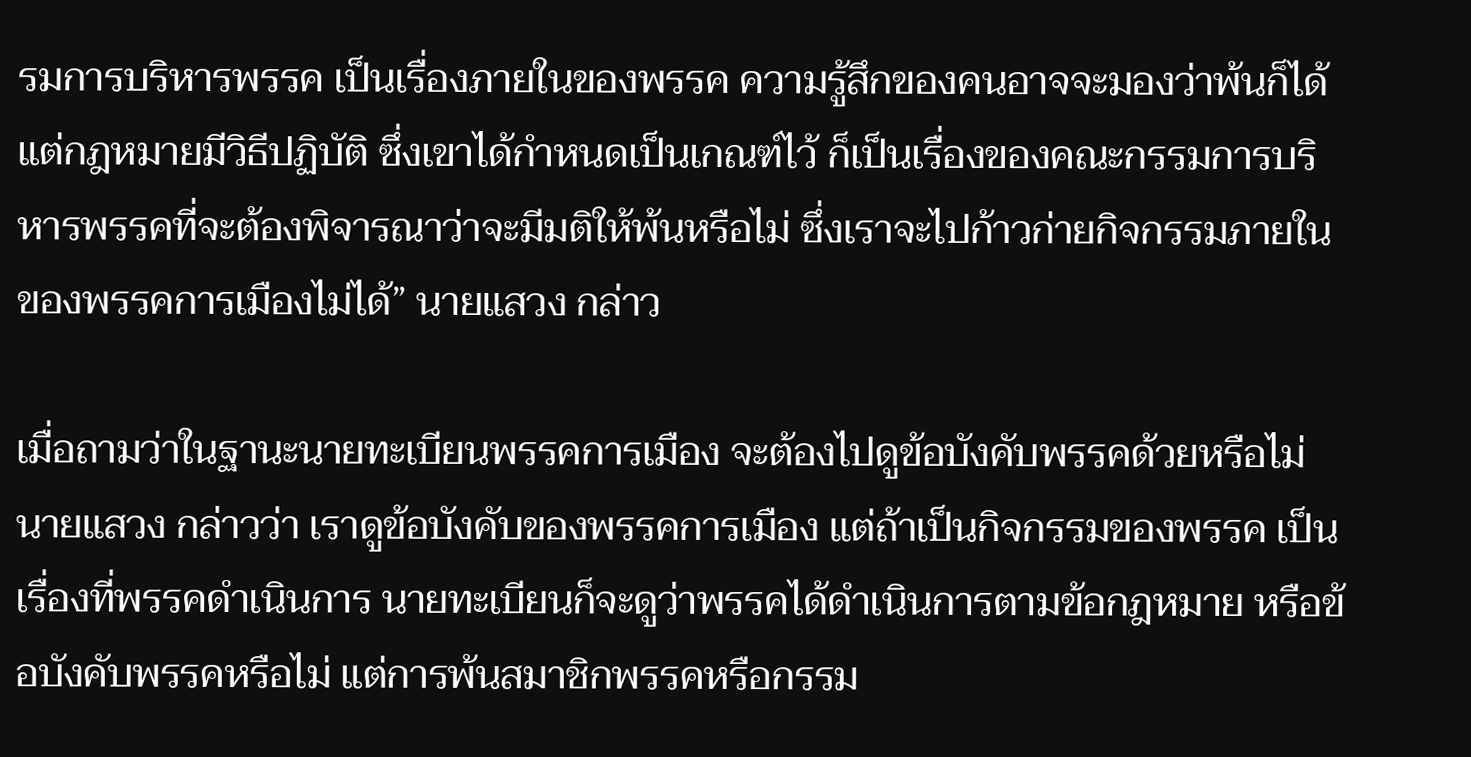รมการบริหารพรรค เป็นเรื่องภายในของพรรค ความรู้สึกของคนอาจจะมองว่าพ้นก็ได้ แต่กฎหมายมีวิธีปฏิบัติ ซึ่งเขาได้กำหนดเป็นเกณฑ์ไว้ ก็เป็นเรื่องของคณะกรรมการบริหารพรรคที่จะต้องพิจารณาว่าจะมีมติให้พ้นหรือไม่ ซึ่งเราจะไปก้าวก่ายกิจกรรมภายในของพรรคการเมืองไม่ได้” นายแสวง กล่าว

เมื่อถามว่าในฐานะนายทะเบียนพรรคการเมือง จะต้องไปดูข้อบังคับพรรคด้วยหรือไม่ นายแสวง กล่าวว่า เราดูข้อบังคับของพรรคการเมือง แต่ถ้าเป็นกิจกรรมของพรรค เป็นเรื่องที่พรรคดำเนินการ นายทะเบียนก็จะดูว่าพรรคได้ดำเนินการตามข้อกฎหมาย หรือข้อบังคับพรรคหรือไม่ แต่การพ้นสมาชิกพรรคหรือกรรม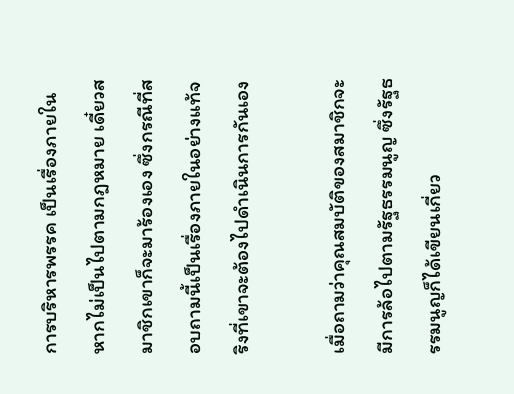การบริหารพรรค เป็นเรื่องภายใน หากไม่เป็นไปตามกฎหมาย เดี๋ยวสมาชิกเขาก็จะมาร้องเอง ซึ่งกรณีที่สอบถามนี้เป็นเรื่องภายในอย่างแท้จริงที่เขาจะต้องไปดำเนินการกันเอง

เมื่อถามว่าคุณสมบัติของสมาชิกจะมีการล้อไปตามรัฐธรรมนูญ ซึ่งรัฐธรรมนูญก็ได้เขียนเกี่ยว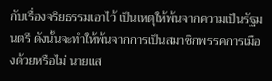กับเรื่องจริยธรรมเอาไว้ เป็นเหตุให้พ้นจากความเป็นรัฐมนตรี ดังนั้นจะทำให้พ้นจากการเป็นสมาชิกพรรคการเมืองด้วยหรือไม่ นายแส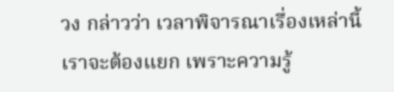วง กล่าวว่า เวลาพิจารณาเรื่องเหล่านี้เราจะต้องแยก เพราะความรู้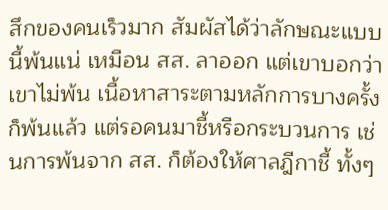สึกของคนเร็วมาก สัมผัสได้ว่าลักษณะแบบนี้พ้นแน่ เหมือน สส. ลาออก แต่เขาบอกว่าเขาไม่พ้น เนื้อหาสาระตามหลักการบางครั้งก็พ้นแล้ว แต่รอคนมาชี้หรือกระบวนการ เช่นการพ้นจาก สส. ก็ต้องให้ศาลฎีกาชี้ ทั้งๆ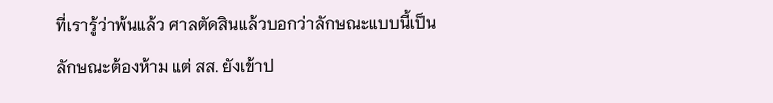ที่เรารู้ว่าพ้นแล้ว ศาลตัดสินแล้วบอกว่าลักษณะแบบนี้เป็นลักษณะต้องห้าม แต่ สส. ยังเข้าป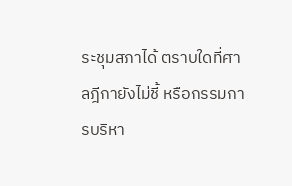ระชุมสภาได้ ตราบใดที่ศาลฎีกายังไม่ชี้ หรือกรรมการบริหา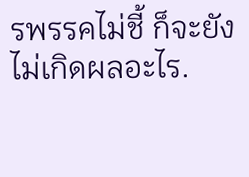รพรรคไม่ชี้ ก็จะยังไม่เกิดผลอะไร.